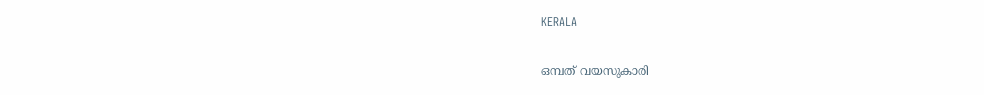KERALA

ഒമ്പത് വയസുകാരി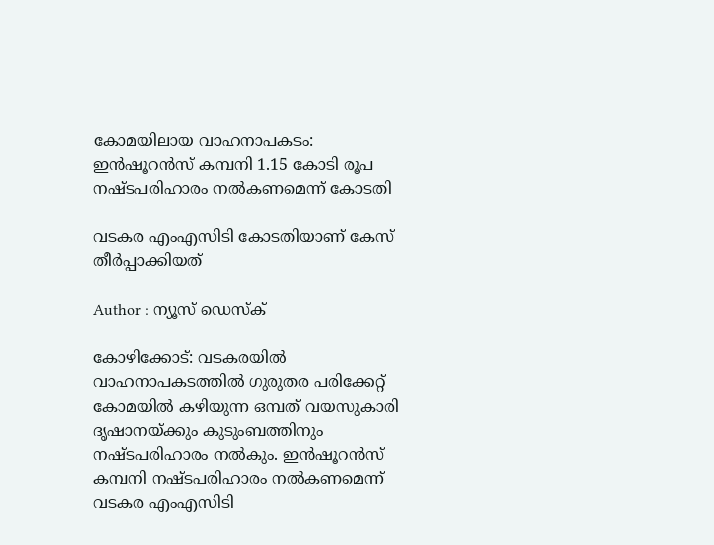കോമയിലായ വാഹനാപകടം: ഇന്‍ഷൂറന്‍സ് കമ്പനി 1.15 കോടി രൂപ നഷ്ടപരിഹാരം നല്‍കണമെന്ന് കോടതി

വടകര എംഎസിടി കോടതിയാണ് കേസ് തീർപ്പാക്കിയത്

Author : ന്യൂസ് ഡെസ്ക്

കോഴിക്കോട്: വടകരയിൽ വാഹനാപകടത്തിൽ ഗുരുതര പരിക്കേറ്റ് കോമയിൽ കഴിയുന്ന ഒമ്പത് വയസുകാരി ദൃഷാനയ്ക്കും കുടുംബത്തിനും നഷ്ടപരിഹാരം നൽകും. ഇൻഷൂറൻസ് കമ്പനി നഷ്ടപരിഹാരം നൽകണമെന്ന് വടകര എംഎസിടി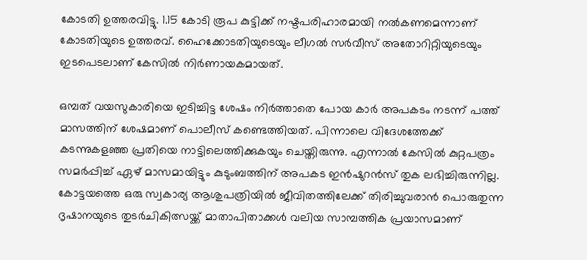കോടതി ഉത്തരവിട്ടു. 1.15 കോടി രൂപ കുട്ടിക്ക് നഷ്ടപരിഹാരമായി നൽകണമെന്നാണ് കോടതിയുടെ ഉത്തരവ്. ഹൈക്കോടതിയുടെയും ലീഗൽ സർവീസ് അതോറിറ്റിയുടെയും ഇടപെടലാണ് കേസിൽ നിർണായകമായത്.

ഒമ്പത് വയസുകാരിയെ ഇടിച്ചിട്ട ശേഷം നിര്‍ത്താതെ പോയ കാര്‍ അപകടം നടന്ന് പത്ത് മാസത്തിന് ശേഷമാണ് പൊലീസ് കണ്ടെത്തിയത്. പിന്നാലെ വിദേശത്തേക്ക് കടന്നുകളഞ്ഞ പ്രതിയെ നാട്ടിലെത്തിക്കുകയും ചെയ്തിരുന്നു. എന്നാല്‍ കേസില്‍ കുറ്റപത്രം സമര്‍പ്പിച്ച് ഏഴ് മാസമായിട്ടും കുടുംബത്തിന് അപകട ഇന്‍ഷുറന്‍സ് തുക ലഭിച്ചിരുന്നില്ല. കോട്ടയത്തെ ഒരു സ്വകാര്യ ആശുപത്രിയില്‍ ജീവിതത്തിലേക്ക് തിരിച്ചുവരാന്‍ പൊരുതുന്ന ദൃഷാനയുടെ തുടര്‍ചികിത്സയ്ക്ക് മാതാപിതാക്കള്‍ വലിയ സാമ്പത്തിക പ്രയാസമാണ്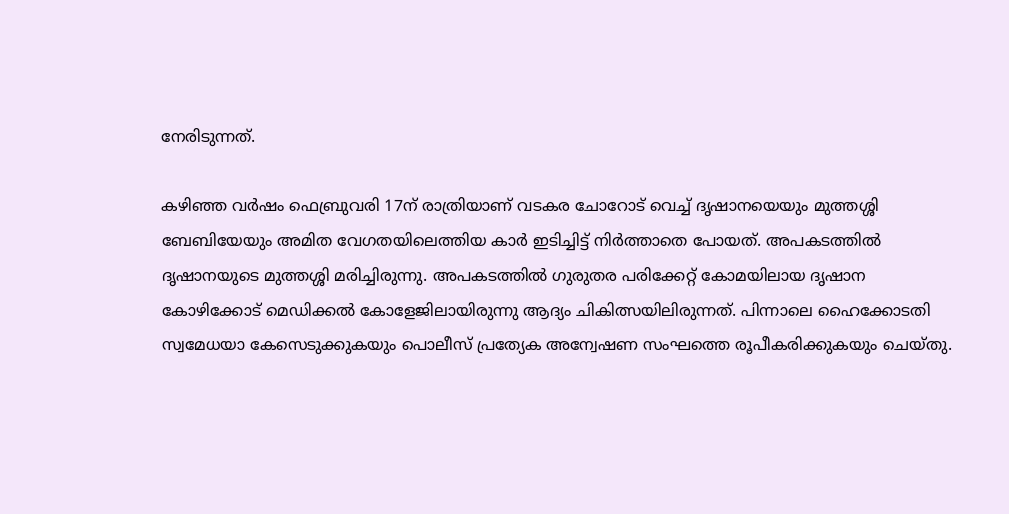നേരിടുന്നത്.

കഴിഞ്ഞ വര്‍ഷം ഫെബ്രുവരി 17ന് രാത്രിയാണ് വടകര ചോറോട് വെച്ച് ദൃഷാനയെയും മുത്തശ്ശി ബേബിയേയും അമിത വേഗതയിലെത്തിയ കാര്‍ ഇടിച്ചിട്ട് നിര്‍ത്താതെ പോയത്. അപകടത്തിൽ ദൃഷാനയുടെ മുത്തശ്ശി മരിച്ചിരുന്നു. അപകടത്തിൽ ഗുരുതര പരിക്കേറ്റ് കോമയിലായ ദൃഷാന കോഴിക്കോട് മെഡിക്കല്‍ കോളേജിലായിരുന്നു ആദ്യം ചികിത്സയിലിരുന്നത്. പിന്നാലെ ഹൈക്കോടതി സ്വമേധയാ കേസെടുക്കുകയും പൊലീസ് പ്രത്യേക അന്വേഷണ സംഘത്തെ രൂപീകരിക്കുകയും ചെയ്തു.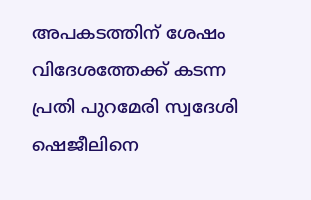അപകടത്തിന് ശേഷം വിദേശത്തേക്ക് കടന്ന പ്രതി പുറമേരി സ്വദേശി ഷെജീലിനെ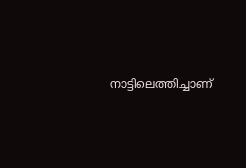നാട്ടിലെത്തിച്ചാണ്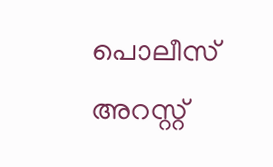പൊലീസ് അറസ്റ്റ്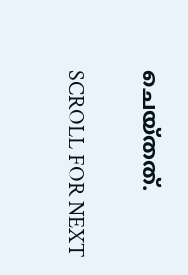ചെയ്തത്.

SCROLL FOR NEXT